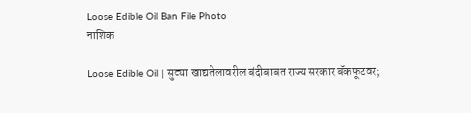Loose Edible Oil Ban File Photo
नाशिक

Loose Edible Oil | सुट्या खाद्यतेलावरील बंदीबाबत राज्य सरकार बॅकफूटवर;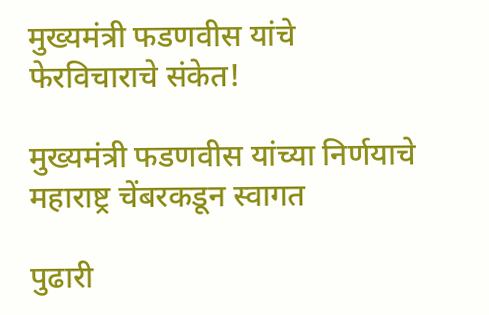मुख्यमंत्री फडणवीस यांचे फेरविचाराचे संकेत!

मुख्यमंत्री फडणवीस यांच्या निर्णयाचे महाराष्ट्र चेंबरकडून स्वागत

पुढारी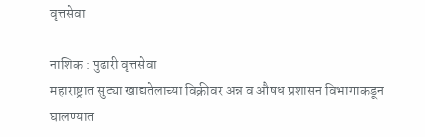वृत्तसेवा

नाशिक : पुढारी वृत्तसेवा
महाराष्ट्रात सुट्या खाद्यतेलाच्या विक्रीवर अन्न व औषध प्रशासन विभागाकडून घालण्यात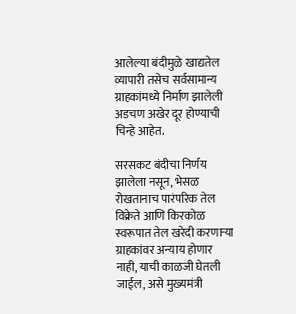आलेल्या बंदीमुळे खाद्यतेल व्यापारी तसेच सर्वसामान्य ग्राहकांमध्ये निर्माण झालेली अडचण अखेर दूर होण्याची चिन्हे आहेत.

सरसकट बंदीचा निर्णय झालेला नसून, भेसळ रोखतानाच पारंपरिक तेल विक्रेते आणि किरकोळ स्वरूपात तेल खरेदी करणाऱ्या ग्राहकांवर अन्याय होणार नाही, याची काळजी घेतली जाईल, असे मुख्यमंत्री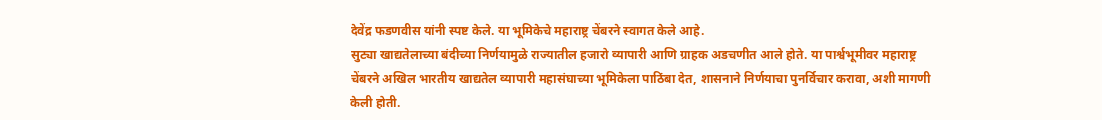देवेंद्र फडणवीस यांनी स्पष्ट केले. या भूमिकेचे महाराष्ट्र चेंबरने स्वागत केले आहे.
सुट्या खाद्यतेलाच्या बंदीच्या निर्णयामुळे राज्यातील हजारो व्यापारी आणि ग्राहक अडचणीत आले होते. या पार्श्वभूमीवर महाराष्ट्र चेंबरने अखिल भारतीय खाद्यतेल व्यापारी महासंघाच्या भूमिकेला पाठिंबा देत, शासनाने निर्णयाचा पुनर्विचार करावा, अशी मागणी केली होती.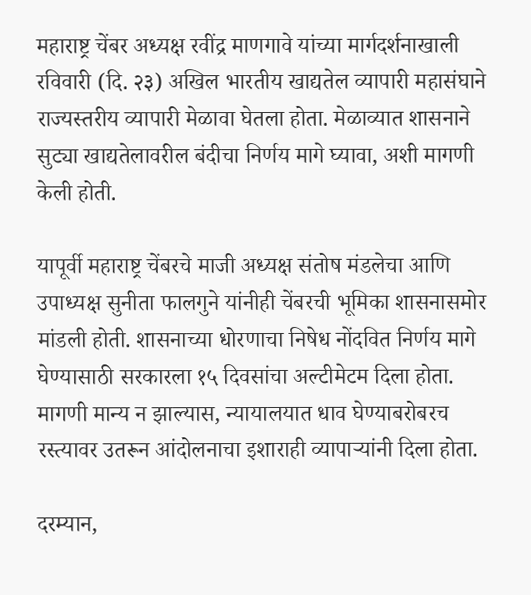महाराष्ट्र चेंबर अध्यक्ष रवींद्र माणगावे यांच्या मार्गदर्शनाखाली रविवारी (दि. २३) अखिल भारतीय खाद्यतेल व्यापारी महासंघाने राज्यस्तरीय व्यापारी मेळावा घेतला होता. मेळाव्यात शासनाने सुट्या खाद्यतेलावरील बंदीचा निर्णय मागे घ्यावा, अशी मागणी केली होती.

यापूर्वी महाराष्ट्र चेंबरचे माजी अध्यक्ष संतोष मंडलेचा आणि उपाध्यक्ष सुनीता फालगुने यांनीही चेंबरची भूमिका शासनासमोर मांडली होती. शासनाच्या धोरणाचा निषेध नोंदवित निर्णय मागे घेण्यासाठी सरकारला १५ दिवसांचा अल्टीमेटम दिला होता. मागणी मान्य न झाल्यास, न्यायालयात धाव घेण्याबरोबरच रस्त्यावर उतरून आंदोलनाचा इशाराही व्यापाऱ्यांनी दिला होता.

दरम्यान,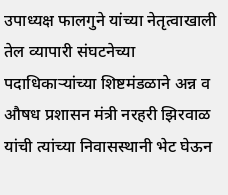उपाध्यक्ष फालगुने यांच्या नेतृत्वाखाली तेल व्यापारी संघटनेच्या पदाधिकाऱ्यांच्या शिष्टमंडळाने अन्न व औषध प्रशासन मंत्री नरहरी झिरवाळ यांची त्यांच्या निवासस्थानी भेट घेऊन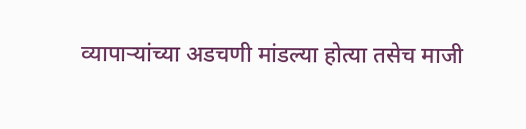व्यापाऱ्यांच्या अडचणी मांडल्या होत्या तसेच माजी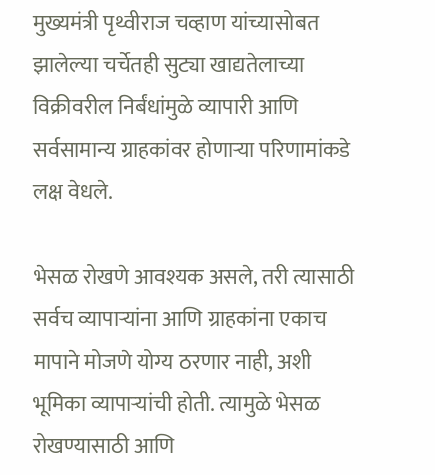मुख्यमंत्री पृथ्वीराज चव्हाण यांच्यासोबत झालेल्या चर्चेतही सुट्या खाद्यतेलाच्या विक्रीवरील निर्बंधांमुळे व्यापारी आणि सर्वसामान्य ग्राहकांवर होणाऱ्या परिणामांकडे लक्ष वेधले.

भेसळ रोखणे आवश्यक असले, तरी त्यासाठी सर्वच व्यापाऱ्यांना आणि ग्राहकांना एकाच मापाने मोजणे योग्य ठरणार नाही, अशी भूमिका व्यापाऱ्यांची होती. त्यामुळे भेसळ रोखण्यासाठी आणि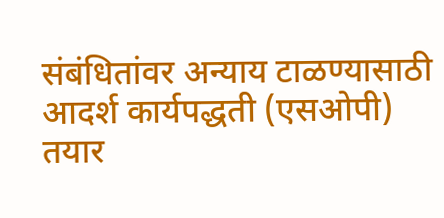संबंधितांवर अन्याय टाळण्यासाठी आदर्श कार्यपद्धती (एसओपी) तयार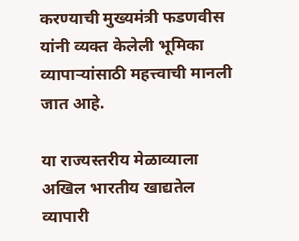करण्याची मुख्यमंत्री फडणवीस यांनी व्यक्त केलेली भूमिका व्यापाऱ्यांसाठी महत्त्वाची मानली जात आहे.

या राज्यस्तरीय मेळाव्याला अखिल भारतीय खाद्यतेल व्यापारी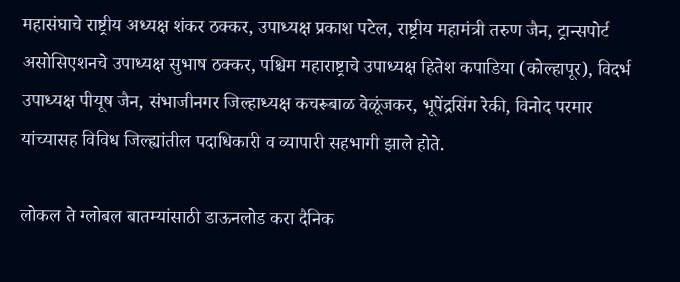महासंघाचे राष्ट्रीय अध्यक्ष शंकर ठक्कर, उपाध्यक्ष प्रकाश पटेल, राष्ट्रीय महामंत्री तरुण जैन, ट्रान्सपोर्ट असोसिएशनचे उपाध्यक्ष सुभाष ठक्कर, पश्चिम महाराष्ट्राचे उपाध्यक्ष हितेश कपाडिया (कोल्हापूर), विदर्भ उपाध्यक्ष पीयूष जैन, संभाजीनगर जिल्हाध्यक्ष कचरूबाळ वेळूंजकर, भूपेंद्रसिंग रेकी, विनोद परमार यांच्यासह विविध जिल्ह्यांतील पदाधिकारी व व्यापारी सहभागी झाले होते.

लोकल ते ग्लोबल बातम्यांसाठी डाऊनलोड करा दैनिक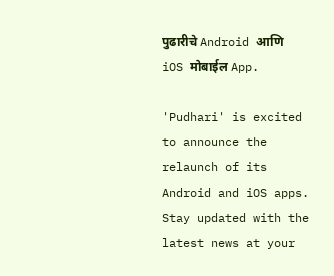पुढारीचे Android आणि iOS मोबाईल App.

'Pudhari' is excited to announce the relaunch of its Android and iOS apps. Stay updated with the latest news at your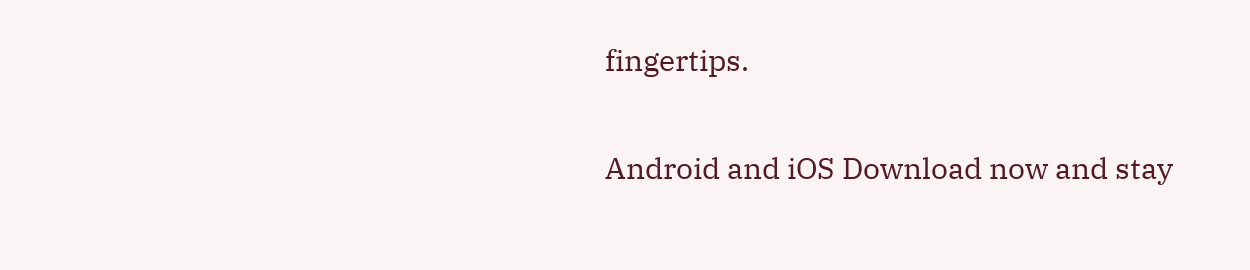fingertips.

Android and iOS Download now and stay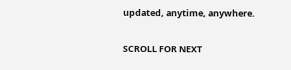updated, anytime, anywhere.

SCROLL FOR NEXT